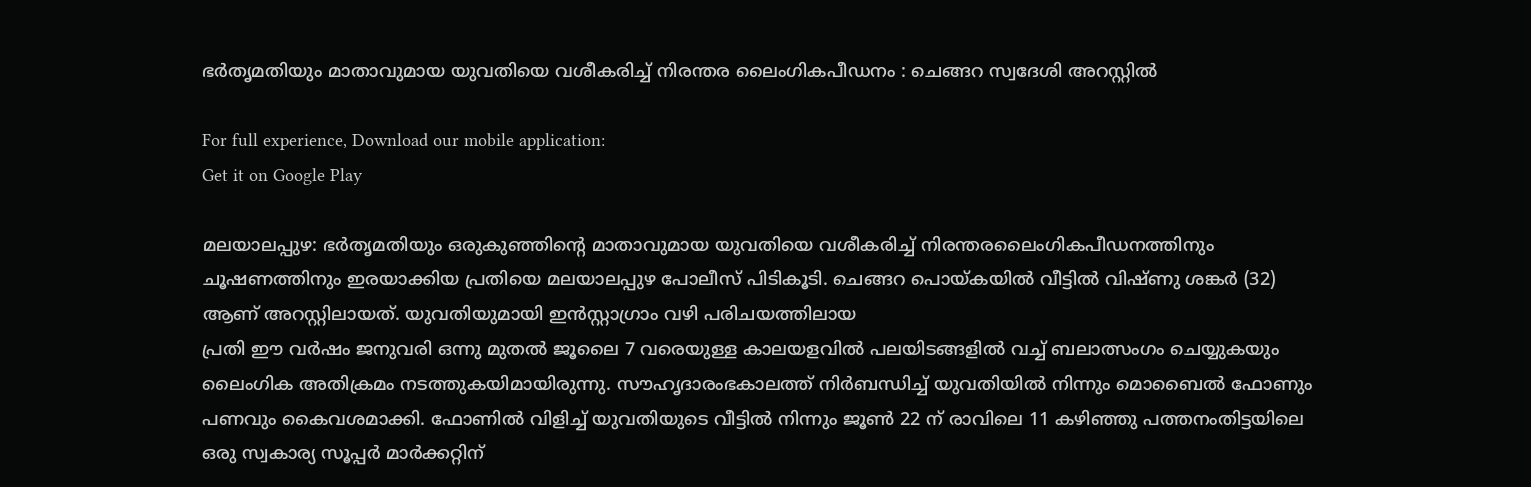ഭർതൃമതിയും മാതാവുമായ യുവതിയെ വശീകരിച്ച് നിരന്തര ലൈംഗികപീഡനം : ചെങ്ങറ സ്വദേശി അറസ്റ്റിൽ

For full experience, Download our mobile application:
Get it on Google Play

മലയാലപ്പുഴ: ഭർതൃമതിയും ഒരുകുഞ്ഞിന്റെ മാതാവുമായ യുവതിയെ വശീകരിച്ച് നിരന്തരലൈംഗികപീഡനത്തിനും ചൂഷണത്തിനും ഇരയാക്കിയ പ്രതിയെ മലയാലപ്പുഴ പോലീസ് പിടികൂടി. ചെങ്ങറ പൊയ്കയിൽ വീട്ടിൽ വിഷ്ണു ശങ്കർ (32) ആണ് അറസ്റ്റിലായത്. യുവതിയുമായി ഇൻസ്റ്റാഗ്രാം വഴി പരിചയത്തിലായ
പ്രതി ഈ വർഷം ജനുവരി ഒന്നു മുതൽ ജൂലൈ 7 വരെയുള്ള കാലയളവിൽ പലയിടങ്ങളിൽ വച്ച് ബലാത്സംഗം ചെയ്യുകയും ലൈംഗിക അതിക്രമം നടത്തുകയിമായിരുന്നു. സൗഹൃദാരംഭകാലത്ത് നിർബന്ധിച്ച് യുവതിയിൽ നിന്നും മൊബൈൽ ഫോണും പണവും കൈവശമാക്കി. ഫോണിൽ വിളിച്ച് യുവതിയുടെ വീട്ടിൽ നിന്നും ജൂൺ 22 ന് രാവിലെ 11 കഴിഞ്ഞു പത്തനംതിട്ടയിലെ ഒരു സ്വകാര്യ സൂപ്പർ മാർക്കറ്റിന്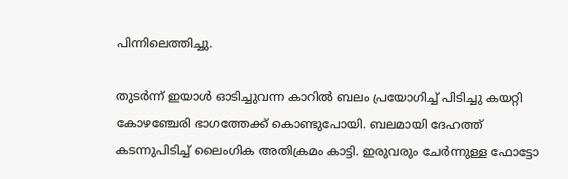പിന്നിലെത്തിച്ചു.

തുടർന്ന് ഇയാൾ ഓടിച്ചുവന്ന കാറിൽ ബലം പ്രയോഗിച്ച് പിടിച്ചു കയറ്റി കോഴഞ്ചേരി ഭാഗത്തേക്ക് കൊണ്ടുപോയി. ബലമായി ദേഹത്ത് കടന്നുപിടിച്ച് ലൈംഗിക അതിക്രമം കാട്ടി. ഇരുവരും ചേർന്നുള്ള ഫോട്ടോ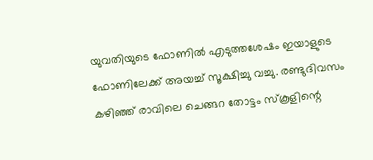യുവതിയുടെ ഫോണിൽ എടുത്തശേഷം ഇയാളുടെ ഫോണിലേക്ക് അയച്ച് സൂക്ഷിച്ചു വച്ചു. രണ്ടുദിവസം കഴിഞ്ഞ് രാവിലെ ചെങ്ങറ തോട്ടം സ്‌കൂളിന്റെ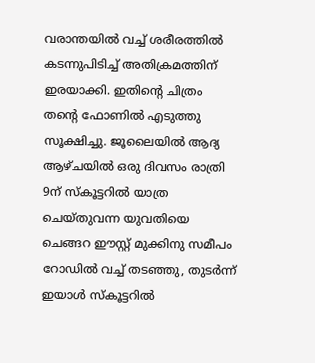വരാന്തയിൽ വച്ച് ശരീരത്തിൽ കടന്നുപിടിച്ച് അതിക്രമത്തിന് ഇരയാക്കി. ഇതിന്റെ ചിത്രം തന്റെ ഫോണിൽ എടുത്തു സൂക്ഷിച്ചു. ജൂലൈയിൽ ആദ്യ ആഴ്ചയിൽ ഒരു ദിവസം രാത്രി 9ന് സ്‌കൂട്ടറിൽ യാത്ര ചെയ്തുവന്ന യുവതിയെ ചെങ്ങറ ഈസ്റ്റ് മുക്കിനു സമീപം റോഡിൽ വച്ച് തടഞ്ഞു, തുടർന്ന് ഇയാൾ സ്‌കൂട്ടറിൽ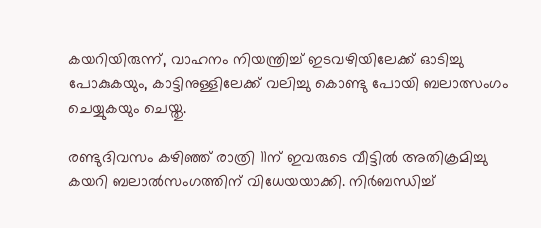കയറിയിരുന്ന്, വാഹനം നിയന്ത്രിച്ച് ഇടവഴിയിലേക്ക് ഓടിച്ചു പോകുകയും, കാട്ടിനുള്ളിലേക്ക് വലിച്ചു കൊണ്ടു പോയി ബലാത്സംഗം ചെയ്യുകയും ചെയ്തു.

രണ്ടുദിവസം കഴിഞ്ഞ് രാത്രി 11ന് ഇവരുടെ വീട്ടിൽ അതിക്രമിച്ചു കയറി ബലാൽസംഗത്തിന് വിധേയയാക്കി. നിർബന്ധിച്ച്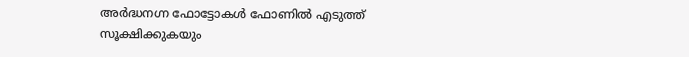അർദ്ധനഗ്ന ഫോട്ടോകൾ ഫോണിൽ എടുത്ത് സൂക്ഷിക്കുകയും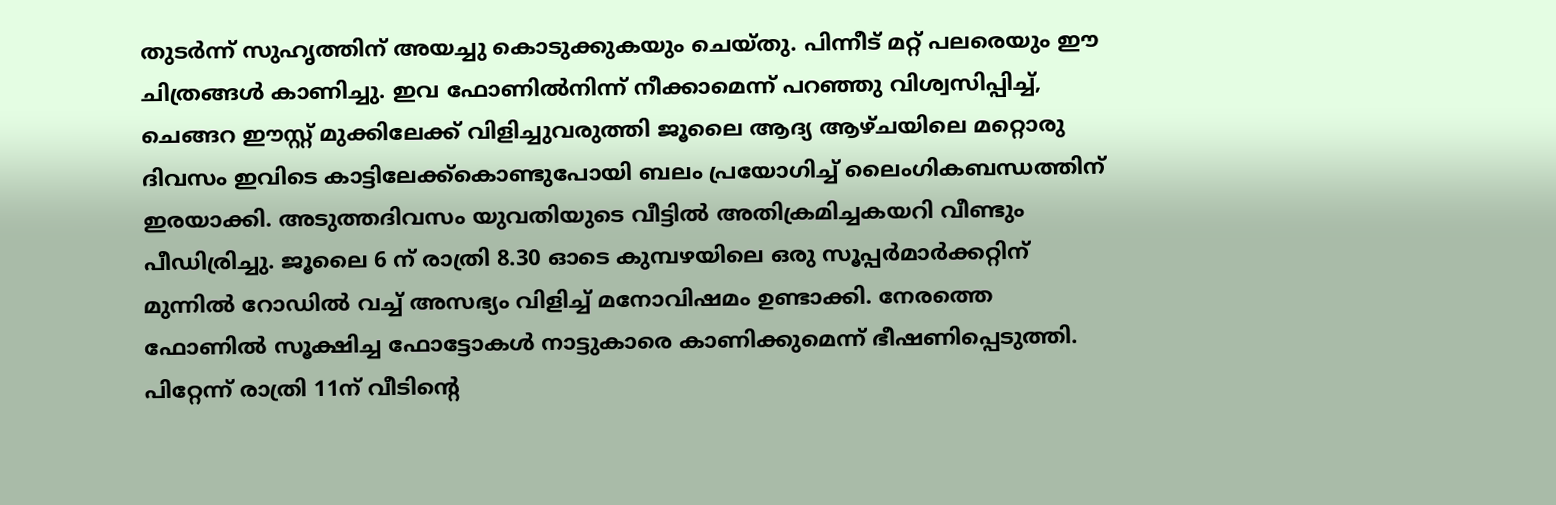തുടർന്ന് സുഹൃത്തിന് അയച്ചു കൊടുക്കുകയും ചെയ്തു. പിന്നീട് മറ്റ് പലരെയും ഈ ചിത്രങ്ങൾ കാണിച്ചു. ഇവ ഫോണിൽനിന്ന് നീക്കാമെന്ന് പറഞ്ഞു വിശ്വസിപ്പിച്ച്, ചെങ്ങറ ഈസ്റ്റ് മുക്കിലേക്ക് വിളിച്ചുവരുത്തി ജൂലൈ ആദ്യ ആഴ്ചയിലെ മറ്റൊരു ദിവസം ഇവിടെ കാട്ടിലേക്ക്‌കൊണ്ടുപോയി ബലം പ്രയോഗിച്ച് ലൈംഗികബന്ധത്തിന് ഇരയാക്കി. അടുത്തദിവസം യുവതിയുടെ വീട്ടിൽ അതിക്രമിച്ചകയറി വീണ്ടും പീഡിര്രിച്ചു. ജൂലൈ 6 ന് രാത്രി 8.30 ഓടെ കുമ്പഴയിലെ ഒരു സൂപ്പർമാർക്കറ്റിന് മുന്നിൽ റോഡിൽ വച്ച് അസഭ്യം വിളിച്ച് മനോവിഷമം ഉണ്ടാക്കി. നേരത്തെ ഫോണിൽ സൂക്ഷിച്ച ഫോട്ടോകൾ നാട്ടുകാരെ കാണിക്കുമെന്ന് ഭീഷണിപ്പെടുത്തി. പിറ്റേന്ന് രാത്രി 11ന് വീടിന്റെ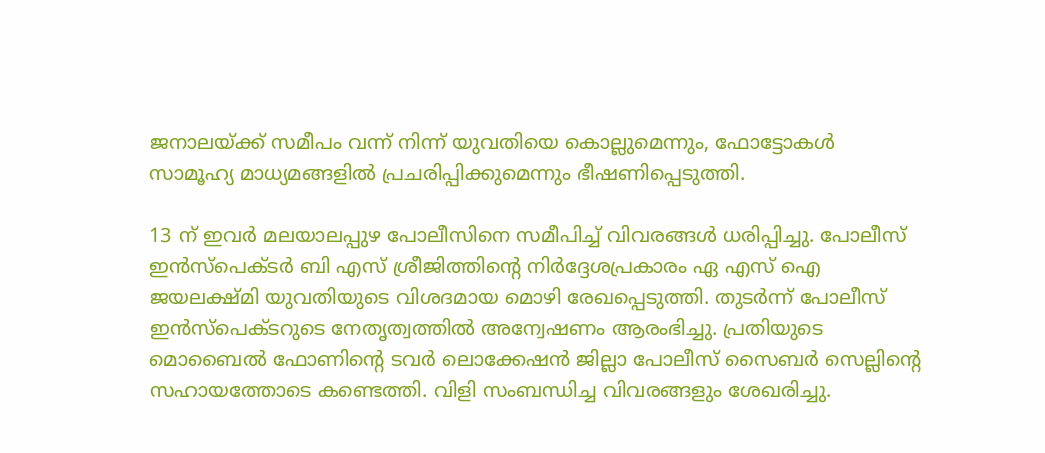ജനാലയ്ക്ക് സമീപം വന്ന് നിന്ന് യുവതിയെ കൊല്ലുമെന്നും, ഫോട്ടോകൾ സാമൂഹ്യ മാധ്യമങ്ങളിൽ പ്രചരിപ്പിക്കുമെന്നും ഭീഷണിപ്പെടുത്തി.

13 ന് ഇവർ മലയാലപ്പുഴ പോലീസിനെ സമീപിച്ച് വിവരങ്ങൾ ധരിപ്പിച്ചു. പോലീസ് ഇൻസ്‌പെക്ടർ ബി എസ് ശ്രീജിത്തിന്റെ നിർദ്ദേശപ്രകാരം ഏ എസ് ഐ ജയലക്ഷ്മി യുവതിയുടെ വിശദമായ മൊഴി രേഖപ്പെടുത്തി. തുടർന്ന് പോലീസ് ഇൻസ്‌പെക്ടറുടെ നേതൃത്വത്തിൽ അന്വേഷണം ആരംഭിച്ചു. പ്രതിയുടെ മൊബൈൽ ഫോണിന്റെ ടവർ ലൊക്കേഷൻ ജില്ലാ പോലീസ് സൈബർ സെല്ലിന്റെ സഹായത്തോടെ കണ്ടെത്തി. വിളി സംബന്ധിച്ച വിവരങ്ങളും ശേഖരിച്ചു.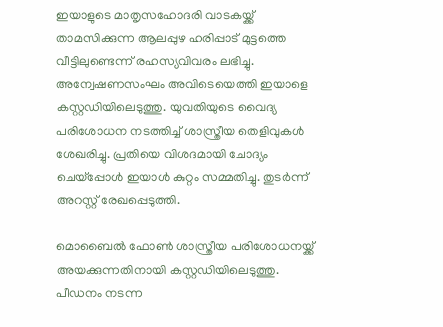ഇയാളുടെ മാതൃസഹോദരി വാടകയ്ക്ക് താമസിക്കുന്ന ആലപ്പുഴ ഹരിപ്പാട് മുട്ടത്തെ വീട്ടിലുണ്ടെന്ന് രഹസ്യവിവരം ലഭിച്ചു. അന്വേഷണസംഘം അവിടെയെത്തി ഇയാളെ കസ്റ്റഡിയിലെടുത്തു. യുവതിയുടെ വൈദ്യ പരിശോധന നടത്തിച്ച് ശാസ്ത്രീയ തെളിവുകൾ ശേഖരിച്ചു. പ്രതിയെ വിശദമായി ചോദ്യം ചെയ്‌പ്പോൾ ഇയാൾ കുറ്റം സമ്മതിച്ചു. തുടർന്ന് അറസ്റ്റ് രേഖപ്പെടുത്തി.

മൊബൈൽ ഫോൺ ശാസ്ത്രീയ പരിശോധനയ്ക്ക് അയക്കുന്നതിനായി കസ്റ്റഡിയിലെടുത്തു. പീഡനം നടന്ന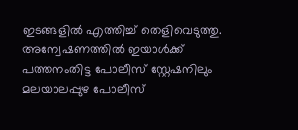ഇടങ്ങളിൽ എത്തിച്ച് തെളിവെടുത്തു. അന്വേഷണത്തിൽ ഇയാൾക്ക് പത്തനംതിട്ട പോലീസ് സ്റ്റേഷനിലും മലയാലപ്പുഴ പോലീസ്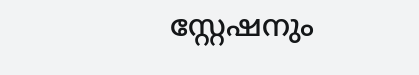സ്റ്റേഷനും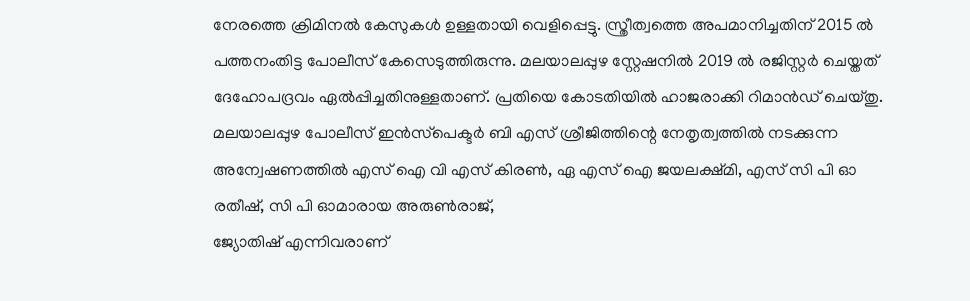നേരത്തെ ക്രിമിനൽ കേസുകൾ ഉള്ളതായി വെളിപ്പെട്ടു. സ്ത്രീത്വത്തെ അപമാനിച്ചതിന് 2015 ൽ പത്തനംതിട്ട പോലീസ് കേസെടുത്തിരുന്നു. മലയാലപ്പുഴ സ്റ്റേഷനിൽ 2019 ൽ രജിസ്റ്റർ ചെയ്തത് ദേഹോപദ്രവം ഏൽപ്പിച്ചതിനുള്ളതാണ്. പ്രതിയെ കോടതിയിൽ ഹാജരാക്കി റിമാൻഡ് ചെയ്തു. മലയാലപ്പുഴ പോലീസ് ഇൻസ്‌പെക്ടർ ബി എസ് ശ്രീജിത്തിന്റെ നേതൃത്വത്തിൽ നടക്കുന്ന അന്വേഷണത്തിൽ എസ് ഐ വി എസ് കിരൺ, ഏ എസ് ഐ ജയലക്ഷ്മി, എസ് സി പി ഓ രതീഷ്, സി പി ഓമാരായ അരുൺരാജ്,
ജ്യോതിഷ് എന്നിവരാണ്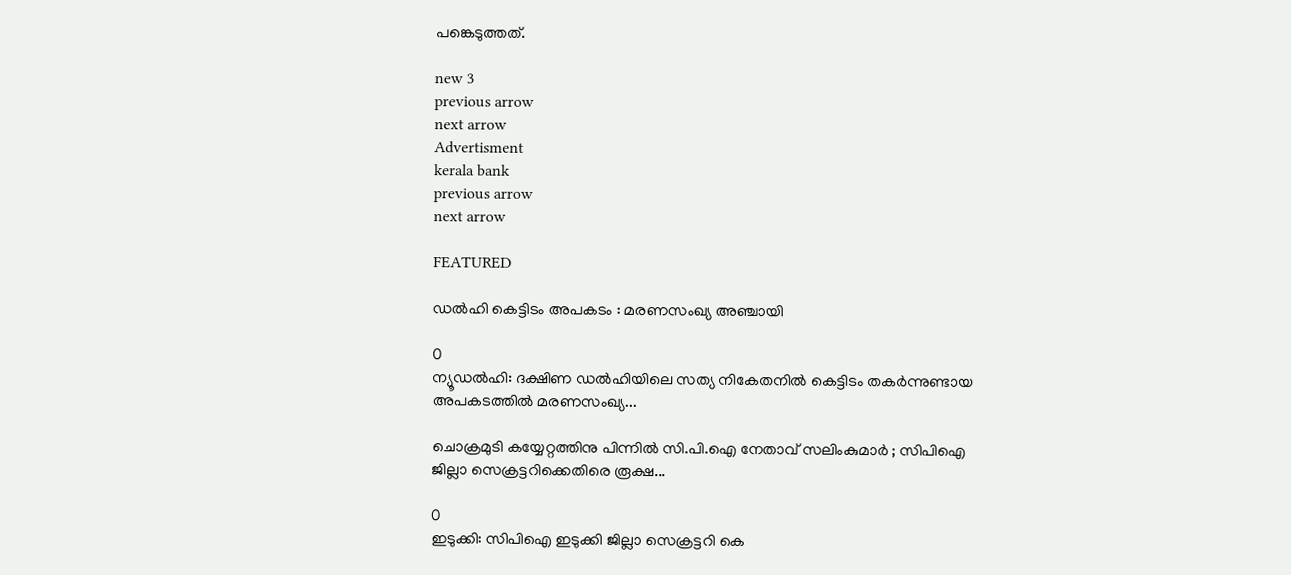പങ്കെടുത്തത്.

new 3
previous arrow
next arrow
Advertisment
kerala bank
previous arrow
next arrow

FEATURED

ഡല്‍ഹി കെട്ടിടം അപകടം : മരണസംഖ്യ അഞ്ചായി

0
ന്യൂഡല്‍ഹി: ദക്ഷിണ ഡല്‍ഹിയിലെ സത്യ നികേതനില്‍ കെട്ടിടം തകര്‍ന്നുണ്ടായ അപകടത്തില്‍ മരണസംഖ്യ...

ചൊക്രമുടി കയ്യേറ്റത്തിനു പിന്നിൽ സി.പി.ഐ നേതാവ് സലിംകുമാർ ; സിപിഐ ജില്ലാ സെക്രട്ടറിക്കെതിരെ രൂക്ഷ...

0
ഇടുക്കി: സിപിഐ ഇടുക്കി ജില്ലാ സെക്രട്ടറി കെ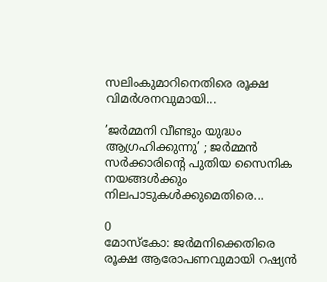സലിംകുമാറിനെതിരെ രൂക്ഷ വിമര്‍ശനവുമായി...

’ജർമ്മനി വീണ്ടും യുദ്ധം ആഗ്രഹിക്കുന്നു’ ; ജർമ്മൻ സർക്കാരിന്റെ പുതിയ സൈനിക നയങ്ങൾക്കും നിലപാടുകൾക്കുമെതിരെ...

0
മോസ്കോ: ജർമനിക്കെതിരെ രൂക്ഷ ആരോപണവുമായി റഷ്യൻ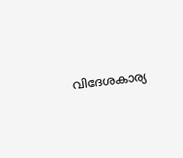വിദേശകാര്യ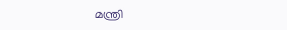മന്ത്രി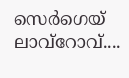സെർഗെയ് ലാവ്റോവ്....